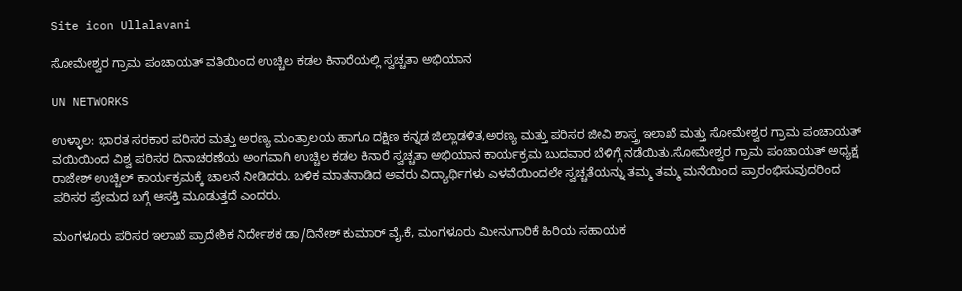Site icon Ullalavani

ಸೋಮೇಶ್ವರ ಗ್ರಾಮ ಪಂಚಾಯತ್ ವತಿಯಿಂದ ಉಚ್ಚಿಲ ಕಡಲ ಕಿನಾರೆಯಲ್ಲಿ ಸ್ವಚ್ಚತಾ ಅಭಿಯಾನ

UN NETWORKS

ಉಳ್ಳಾಲ: ಭಾರತ ಸರಕಾರ ಪರಿಸರ ಮತ್ತು ಅರಣ್ಯ ಮಂತ್ರಾಲಯ ಹಾಗೂ ದಕ್ಷಿಣ ಕನ್ನಡ ಜಿಲ್ಲಾಡಳಿತ,ಅರಣ್ಯ ಮತ್ತು ಪರಿಸರ ಜೀವಿ ಶಾಸ್ತ್ರ ಇಲಾಖೆ ಮತ್ತು ಸೋಮೇಶ್ವರ ಗ್ರಾಮ ಪಂಚಾಯತ್ ವಯಿಯಿಂದ ವಿಶ್ವ ಪರಿಸರ ದಿನಾಚರಣೆಯ ಅಂಗವಾಗಿ ಉಚ್ಚಿಲ ಕಡಲ ಕಿನಾರೆ ಸ್ವಚ್ಚತಾ ಅಭಿಯಾನ ಕಾರ್ಯಕ್ರಮ ಬುದವಾರ ಬೆಳಿಗ್ಗೆ ನಡೆಯಿತು.ಸೋಮೇಶ್ವರ ಗ್ರಾಮ ಪಂಚಾಯತ್ ಅಧ್ಯಕ್ಷ ರಾಜೇಶ್ ಉಚ್ಚಿಲ್ ಕಾರ್ಯಕ್ರಮಕ್ಕೆ ಚಾಲನೆ ನೀಡಿದರು. ಬಳಿಕ ಮಾತನಾಡಿದ ಅವರು ವಿದ್ಯಾರ್ಥಿಗಳು ಎಳವೆಯಿಂದಲೇ ಸ್ವಚ್ಚತೆಯನ್ನು ತಮ್ಮ ತಮ್ಮ ಮನೆಯಿಂದ ಪ್ರಾರಂಭಿಸುವುದರಿಂದ ಪರಿಸರ ಪ್ರೇಮದ ಬಗ್ಗೆ ಆಸಕ್ತಿ ಮೂಡುತ್ತದೆ ಎಂದರು.

ಮಂಗಳೂರು ಪರಿಸರ ಇಲಾಖೆ ಪ್ರಾದೇಶಿಕ ನಿರ್ದೇಶಕ ಡಾ/ದಿನೇಶ್ ಕುಮಾರ್ ವೈ.ಕೆ, ಮಂಗಳೂರು ಮೀನುಗಾರಿಕೆ ಹಿರಿಯ ಸಹಾಯಕ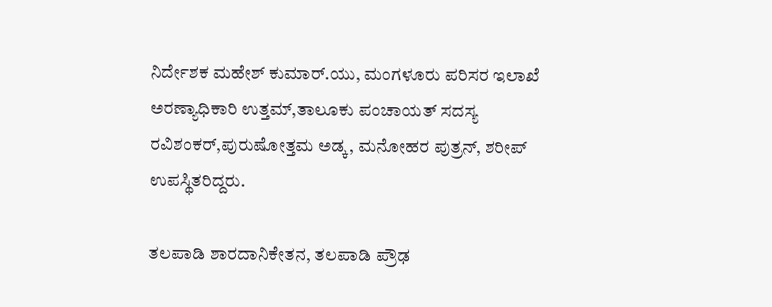ನಿರ್ದೇಶಕ ಮಹೇಶ್ ಕುಮಾರ್.ಯು, ಮಂಗಳೂರು ಪರಿಸರ ಇಲಾಖೆ ಅರಣ್ಯಾಧಿಕಾರಿ ಉತ್ತಮ್,ತಾಲೂಕು ಪಂಚಾಯತ್ ಸದಸ್ಯ ರವಿಶಂಕರ್,ಪುರುಷೋತ್ತಮ ಅಡ್ಕ, ಮನೋಹರ ಪುತ್ರನ್, ಶರೀಪ್ ಉಪಸ್ಥಿತರಿದ್ದರು.

ತಲಪಾಡಿ ಶಾರದಾನಿಕೇತನ, ತಲಪಾಡಿ ಪ್ರೌಢ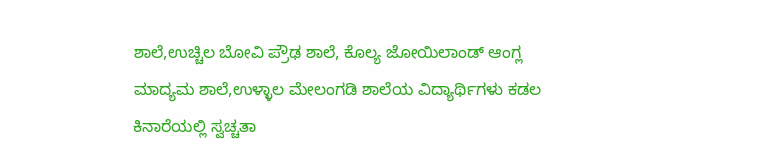ಶಾಲೆ,ಉಚ್ಚಿಲ ಬೋವಿ ಪ್ರೌಢ ಶಾಲೆ, ಕೊಲ್ಯ ಜೋಯಿಲಾಂಡ್ ಆಂಗ್ಲ ಮಾದ್ಯಮ ಶಾಲೆ,ಉಳ್ಳಾಲ ಮೇಲಂಗಡಿ ಶಾಲೆಯ ವಿದ್ಯಾರ್ಥಿಗಳು ಕಡಲ ಕಿನಾರೆಯಲ್ಲಿ ಸ್ವಚ್ಚತಾ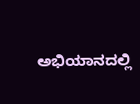ಅಭಿಯಾನದಲ್ಲಿ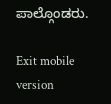ಪಾಲ್ಗೊಂಡರು.

Exit mobile version